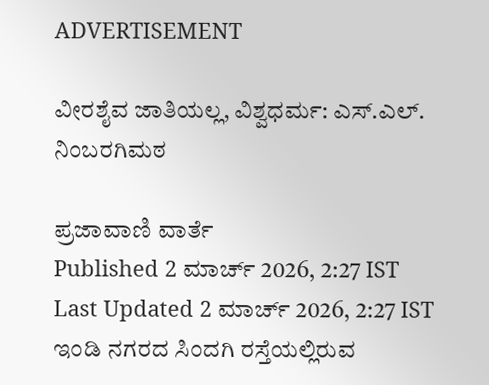ADVERTISEMENT

ವೀರಶೈವ ಜಾತಿಯಲ್ಲ, ವಿಶ್ವಧರ್ಮ: ಎಸ್.ಎಲ್. ನಿಂಬರಗಿಮಠ

ಪ್ರಜಾವಾಣಿ ವಾರ್ತೆ
Published 2 ಮಾರ್ಚ್ 2026, 2:27 IST
Last Updated 2 ಮಾರ್ಚ್ 2026, 2:27 IST
ಇಂಡಿ ನಗರದ ಸಿಂದಗಿ ರಸ್ತೆಯಲ್ಲಿರುವ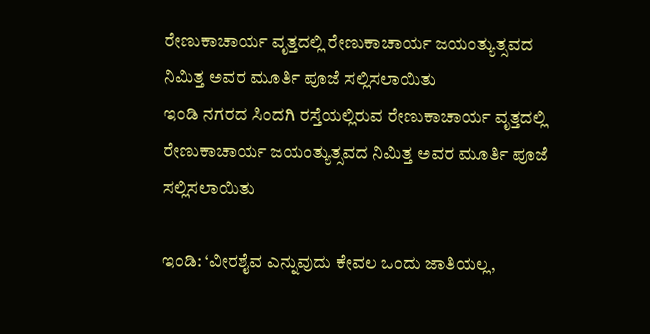ರೇಣುಕಾಚಾರ್ಯ ವೃತ್ತದಲ್ಲಿ ರೇಣುಕಾಚಾರ್ಯ ಜಯಂತ್ಯುತ್ಸವದ ನಿಮಿತ್ತ ಅವರ ಮೂರ್ತಿ ಪೂಜೆ ಸಲ್ಲಿಸಲಾಯಿತು
ಇಂಡಿ ನಗರದ ಸಿಂದಗಿ ರಸ್ತೆಯಲ್ಲಿರುವ ರೇಣುಕಾಚಾರ್ಯ ವೃತ್ತದಲ್ಲಿ ರೇಣುಕಾಚಾರ್ಯ ಜಯಂತ್ಯುತ್ಸವದ ನಿಮಿತ್ತ ಅವರ ಮೂರ್ತಿ ಪೂಜೆ ಸಲ್ಲಿಸಲಾಯಿತು

ಇಂಡಿ: ‘ವೀರಶೈವ ಎನ್ನುವುದು ಕೇವಲ ಒಂದು ಜಾತಿಯಲ್ಲ,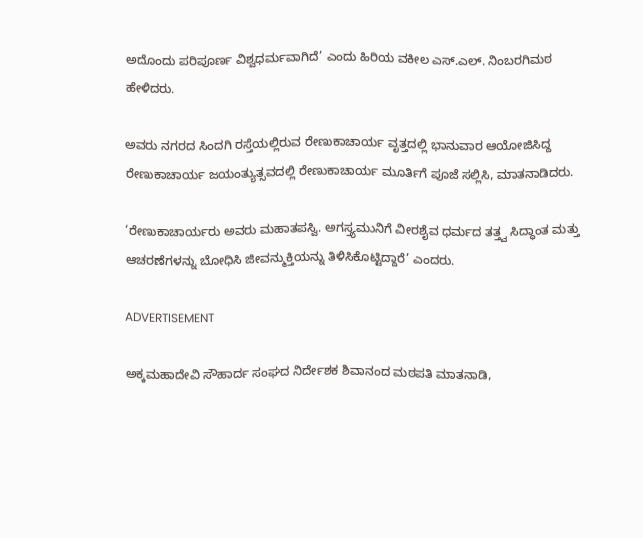ಅದೊಂದು ಪರಿಪೂರ್ಣ ವಿಶ್ವಧರ್ಮವಾಗಿದೆ’ ಎಂದು ಹಿರಿಯ ವಕೀಲ ಎಸ್.ಎಲ್. ನಿಂಬರಗಿಮಠ ಹೇಳಿದರು.

ಅವರು ನಗರದ ಸಿಂದಗಿ ರಸ್ತೆಯಲ್ಲಿರುವ ರೇಣುಕಾಚಾರ್ಯ ವೃತ್ತದಲ್ಲಿ ಭಾನುವಾರ ಆಯೋಜಿಸಿದ್ದ ರೇಣುಕಾಚಾರ್ಯ ಜಯಂತ್ಯುತ್ಸವದಲ್ಲಿ ರೇಣುಕಾಚಾರ್ಯ ಮೂರ್ತಿಗೆ ಪೂಜೆ ಸಲ್ಲಿಸಿ, ಮಾತನಾಡಿದರು.

‘ರೇಣುಕಾಚಾರ್ಯರು ಅವರು ಮಹಾತಪಸ್ವಿ. ಅಗಸ್ತ್ಯಮುನಿಗೆ ವೀರಶೈವ ಧರ್ಮದ ತತ್ತ್ವ ಸಿದ್ಧಾಂತ ಮತ್ತು ಆಚರಣೆಗಳನ್ನು ಬೋಧಿಸಿ ಜೀವನ್ಮುಕ್ತಿಯನ್ನು ತಿಳಿಸಿಕೊಟ್ಟಿದ್ದಾರೆ’ ಎಂದರು.

ADVERTISEMENT

ಅಕ್ಕಮಹಾದೇವಿ ಸೌಹಾರ್ದ ಸಂಘದ ನಿರ್ದೇಶಕ ಶಿವಾನಂದ ಮಠಪತಿ ಮಾತನಾಡಿ,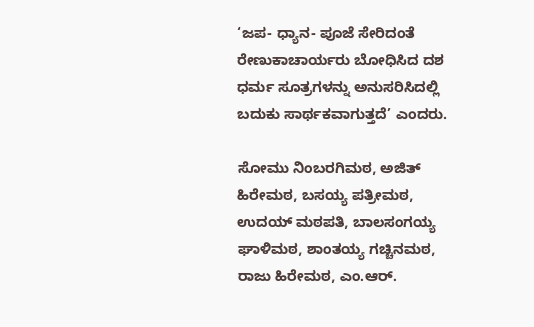‘ಜಪ- ಧ್ಯಾನ- ಪೂಜೆ ಸೇರಿದಂತೆ ರೇಣುಕಾಚಾರ್ಯರು ಬೋಧಿಸಿದ ದಶ ಧರ್ಮ ಸೂತ್ರಗಳನ್ನು ಅನುಸರಿಸಿದಲ್ಲಿ ಬದುಕು ಸಾರ್ಥಕವಾಗುತ್ತದೆ’ ಎಂದರು.

ಸೋಮು ನಿಂಬರಗಿಮಠ, ಅಜಿತ್ ಹಿರೇಮಠ, ಬಸಯ್ಯ ಪತ್ರೀಮಠ, ಉದಯ್ ಮಠಪತಿ, ಬಾಲಸಂಗಯ್ಯ ಘಾಳಿಮಠ, ಶಾಂತಯ್ಯ ಗಚ್ಚಿನಮಠ, ರಾಜು ಹಿರೇಮಠ, ಎಂ.ಆರ್.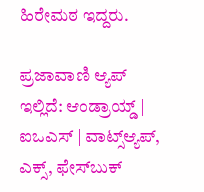ಹಿರೇಮಠ ಇದ್ದರು.

ಪ್ರಜಾವಾಣಿ ಆ್ಯಪ್ ಇಲ್ಲಿದೆ: ಆಂಡ್ರಾಯ್ಡ್ | ಐಒಎಸ್ | ವಾಟ್ಸ್ಆ್ಯಪ್, ಎಕ್ಸ್, ಫೇಸ್‌ಬುಕ್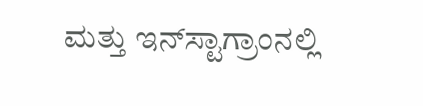ಮತ್ತು ಇನ್‌ಸ್ಟಾಗ್ರಾಂನಲ್ಲಿ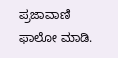ಪ್ರಜಾವಾಣಿ ಫಾಲೋ ಮಾಡಿ.